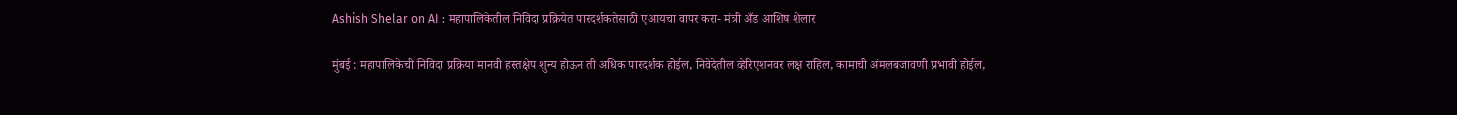Ashish Shelar on AI : महापालिकेतील निविदा प्रक्रियेत पारदर्शकतेसाठी एआयचा वापर करा- मंत्री अँड आशिष शेलार

मुंबई : महापालिकेची निविदा प्रक्रिया मानवी हस्तक्षेप शुन्य होऊन ती अधिक पारदर्शक होईल, निवेदेतील व्हेरिएशनवर लक्ष राहिल, कामाची अंमलबजावणी प्रभावी होईल,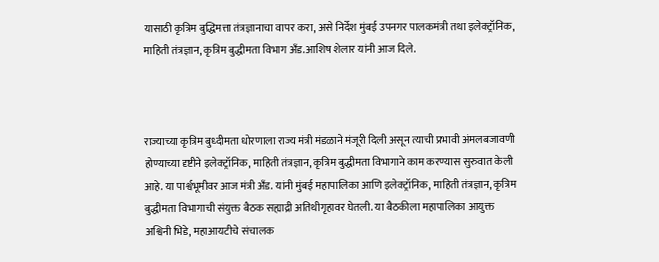यासाठी कृत्रिम बुद्धिमत्ता तंत्रज्ञानाचा वापर करा, असे निर्देश मुंबई उपनगर पालकमंत्री तथा इलेक्ट्रॉनिक, माहिती तंत्रज्ञान, कृत्रिम बुद्धीमता विभाग अँड.आशिष शेलार यांनी आज दिले.



राज्याच्या कृत्रिम बुध्दीमता धोरणाला राज्य मंत्री मंडळाने मंजूरी दिली असून त्याची प्रभावी अंमलबजावणी होण्याच्या दृष्टीने इलेक्ट्रॉनिक, माहिती तंत्रज्ञान, कृत्रिम बुद्धीमता विभागाने काम करण्यास सुरुवात केली आहे. या पार्श्वभूमीवर आज मंत्री अँड. यांनी मुंबई महापालिका आणि इलेक्ट्रॉनिक, माहिती तंत्रज्ञान, कृत्रिम बुद्धीमता विभागाची संयुक्त बैठक सह्याद्री अतिथीगृहावर घेतली. या बैठकीला महापालिका आयुक्त अश्विनी भिडे, महाआयटीचे संचालक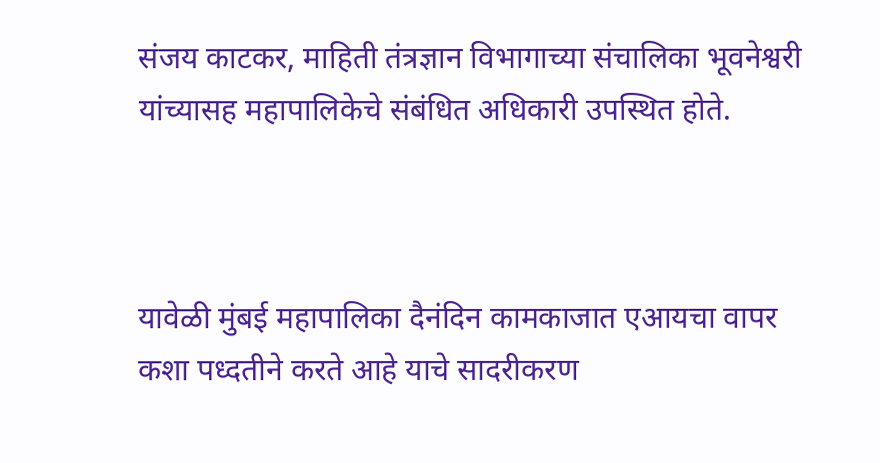संजय काटकर, माहिती तंत्रज्ञान विभागाच्या संचालिका भूवनेश्वरी यांच्यासह महापालिकेचे संबंधित अधिकारी उपस्थित होते.



यावेळी मुंबई महापालिका दैनंदिन कामकाजात एआयचा वापर कशा पध्दतीने करते आहे याचे सादरीकरण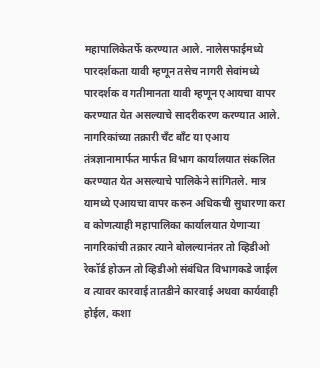महापालिकेतर्फे करण्यात आले. नालेसफाईमध्ये पारदर्शकता यावी म्हणून तसेच नागरी सेवांमध्ये पारदर्शक व गतीमानता यावी म्हणून एआयचा वापर करण्यात येत असल्याचे सादरीकरण करण्यात आले. नागरिकांच्या तक्रारी चँट बाँट या एआय तंत्रज्ञानामार्फत मार्फत विभाग कार्यालयात संकलित करण्यात येत असल्याचे पालिकेने सांगितले. मात्र यामध्ये एआयचा वापर करुन अधिकची सुधारणा करा व कोणत्याही महापालिका कार्यालयात येणाऱ्या नागरिकांची तक्रार त्याने बोलल्यानंतर तो व्हिडीओ रेकॉर्ड होऊन तो व्हिडीओ संबंधित विभागकडे जाईल व त्यावर कारवाई तातडीने कारवाई अथवा कार्यवाही होईल, कशा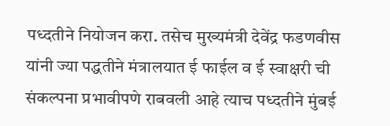पध्दतीने नियोजन करा. तसेच मुख्यमंत्री देवेंद्र फडणवीस यांनी ज्या पद्धतीने मंत्रालयात ई फाईल व ई स्वाक्षरी ची संकल्पना प्रभावीपणे राबवली आहे त्याच पध्दतीने मुंबई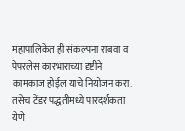महापालिकेत ही संकल्पना राबवा व पेपरलेस कारभाराच्या दृष्टीने कामकाज होईल याचे नियोजन करा. तसेच टेंडर पद्धतीमध्ये पारदर्शकता येणे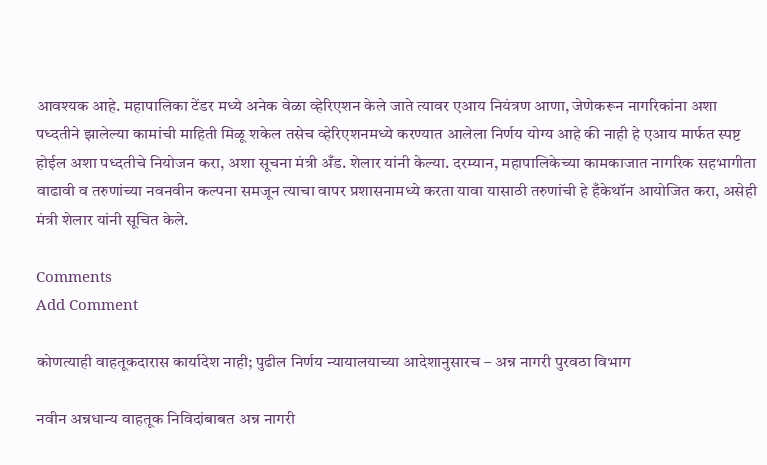आवश्यक आहे. महापालिका टेंडर मध्ये अनेक वेळा व्हेरिएशन केले जाते त्यावर एआय नियंत्रण आणा, जेणेकरून नागरिकांना अशा पध्दतीने झालेल्या कामांची माहिती मिळू शकेल तसेच व्हेरिएशनमध्ये करण्यात आलेला निर्णय योग्य आहे की नाही हे एआय मार्फत स्पष्ट होईल अशा पध्दतीचे नियोजन करा, अशा सूचना मंत्री अँड. शेलार यांनी केल्या. दरम्यान, महापालिकेच्या कामकाजात नागरिक सहभागीता वाढावी व तरुणांच्या नवनवीन कल्पना समजून त्याचा वापर प्रशासनामध्ये करता यावा यासाठी तरुणांची हे हँकेथॉन आयोजित करा, असेही मंत्री शेलार यांनी सूचित केले.

Comments
Add Comment

कोणत्याही वाहतूकदारास कार्यादेश नाही; पुढील निर्णय न्यायालयाच्या आदेशानुसारच – अन्न नागरी पुरवठा विभाग

नवीन अन्नधान्य वाहतूक निविदांबाबत अन्न नागरी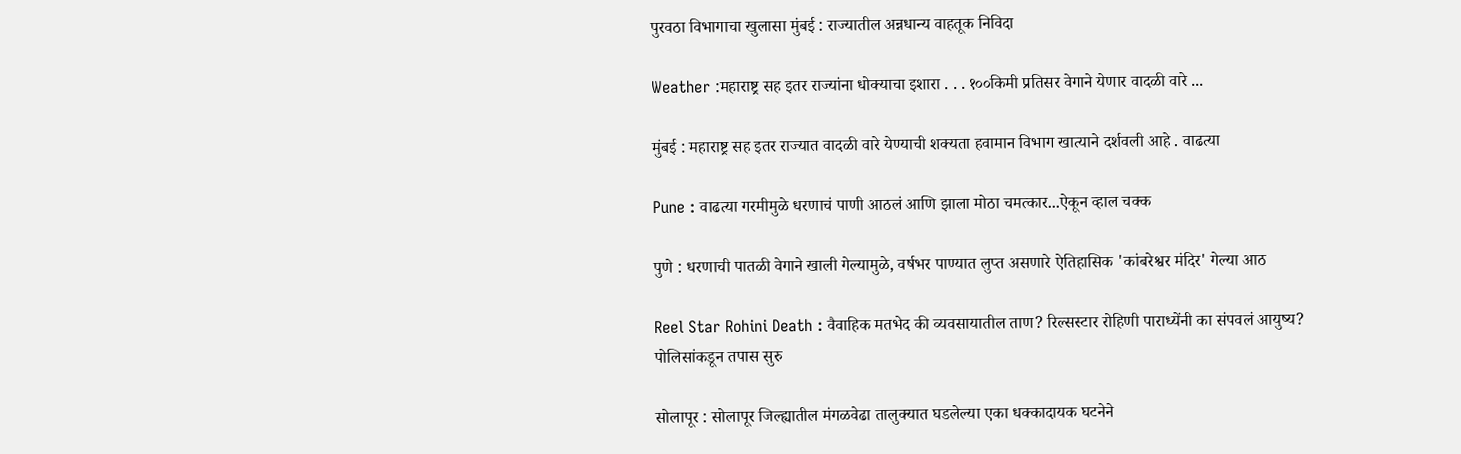पुरवठा विभागाचा खुलासा मुंबई : राज्यातील अन्नधान्य वाहतूक निविदा

Weather :महाराष्ट्र सह इतर राज्यांना धोक्याचा इशारा . . . १००किमी प्रतिसर वेगाने येणार वादळी वारे ...

मुंबई : महाराष्ट्र सह इतर राज्यात वादळी वारे येण्याची शक्यता हवामान विभाग खात्याने दर्शवली आहे . वाढत्या

Pune : वाढत्या गरमीमुळे धरणाचं पाणी आठलं आणि झाला मोठा चमत्कार...ऐकून व्हाल चक्क

पुणे : धरणाची पातळी वेगाने खाली गेल्यामुळे, वर्षभर पाण्यात लुप्त असणारे ऐतिहासिक 'कांबरेश्वर मंदिर' गेल्या आठ

Reel Star Rohini Death : वैवाहिक मतभेद की व्यवसायातील ताण? रिल्सस्टार रोहिणी पाराध्येंनी का संपवलं आयुष्य? पोलिसांकडून तपास सुरु

सोलापूर : सोलापूर जिल्ह्यातील मंगळवेढा तालुक्यात घडलेल्या एका धक्कादायक घटनेने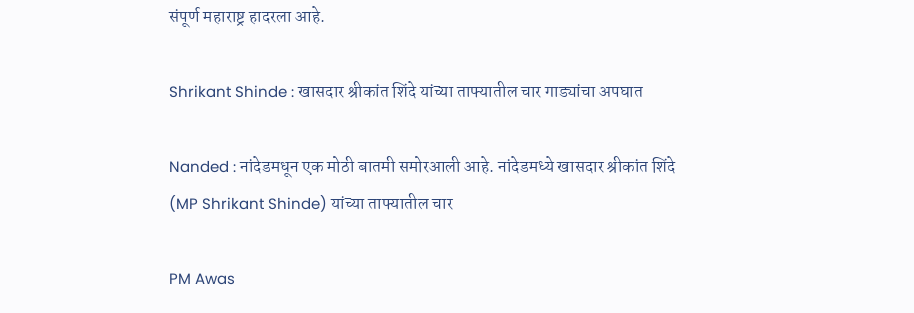संपूर्ण महाराष्ट्र हादरला आहे.

Shrikant Shinde : खासदार श्रीकांत शिंदे यांच्या ताफ्यातील चार गाड्यांचा अपघात

Nanded : नांदेडमधून एक मोठी बातमी समोरआली आहे. नांदेडमध्ये खासदार श्रीकांत शिंदे (MP Shrikant Shinde) यांच्या ताफ्यातील चार

PM Awas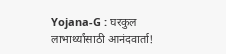Yojana-G : घरकुल लाभार्थ्यांसाठी आनंदवार्ता!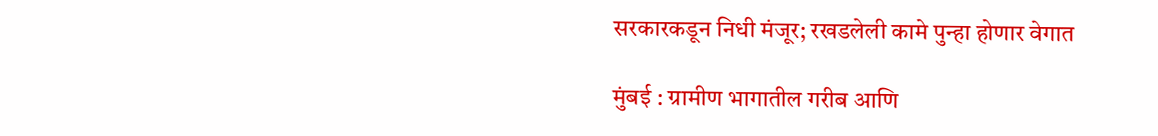सरकारकडून निधी मंजूर; रखडलेली कामे पुन्हा होणार वेगात

मुंबई : ग्रामीण भागातील गरीब आणि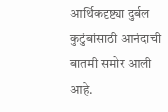आर्थिकदृष्ट्या दुर्बल कुटुंबांसाठी आनंदाची बातमी समोर आली आहे.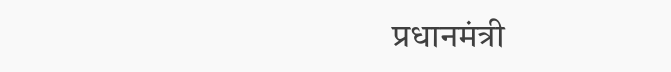प्रधानमंत्री